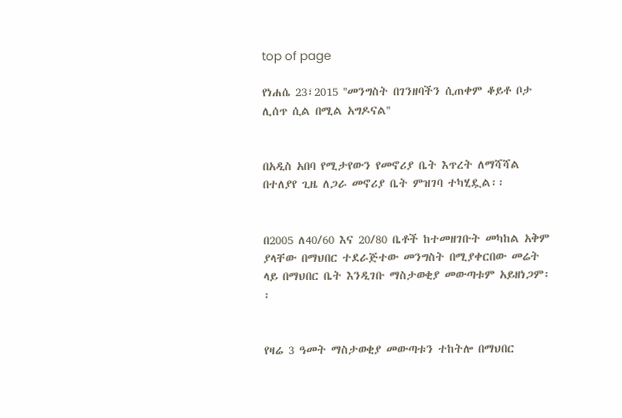top of page

የነሐሴ 23፣2015 ''መንግስት በገንዘባችን ሲጠቀም ቆይቶ ቦታ ሊሰጥ ሲል በሚል አግዶናል''


በአዲስ አበባ የሚታየውን የመኖሪያ ቤት እጥረት ለማሻሻል በተለያየ ጊዜ ለጋራ መኖሪያ ቤት ምዝገባ ተካሂዷል፡፡


በ2005 ለ40/60 እና 20/80 ቤቶች ከተመዘገቡት መካከል አቅም ያላቸው በማህበር ተደራጅተው መንግስት በሚያቀርበው መሬት ላይ በማህበር ቤት እንዲገቡ ማስታወቂያ መውጣቱም አይዘነጋም፡፡


የዛሬ 3 ዓመት ማስታወቂያ መውጣቱን ተከትሎ በማህበር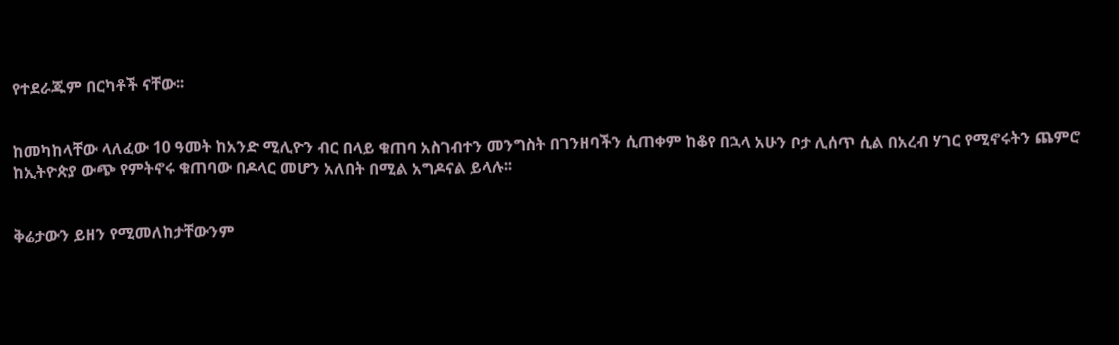የተደራጁም በርካቶች ናቸው፡፡


ከመካከላቸው ላለፈው 10 ዓመት ከአንድ ሚሊዮን ብር በላይ ቁጠባ አስገብተን መንግስት በገንዘባችን ሲጠቀም ከቆየ በኋላ አሁን ቦታ ሊሰጥ ሲል በአረብ ሃገር የሚኖሩትን ጨምሮ ከኢትዮጵያ ውጭ የምትኖሩ ቁጠባው በዶላር መሆን አለበት በሚል አግዶናል ይላሉ፡፡


ቅሬታውን ይዘን የሚመለከታቸውንም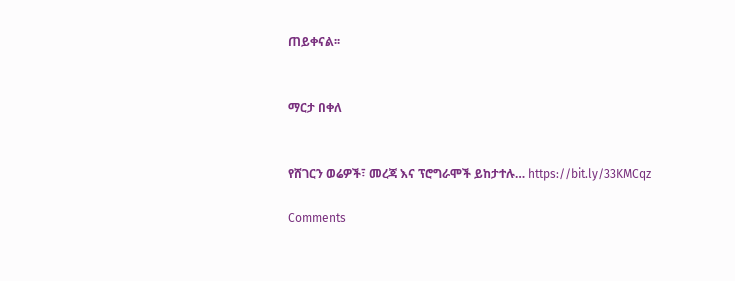ጠይቀናል፡፡


ማርታ በቀለ


የሸገርን ወሬዎች፣ መረጃ እና ፕሮግራሞች ይከታተሉ… https://bit.ly/33KMCqz

Comments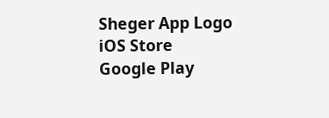Sheger App Logo
iOS Store
Google Play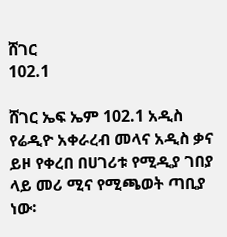ሸገር
102.1

ሸገር ኤፍ ኤም 102.1 አዲስ የሬዲዮ አቀራረብ መላና አዲስ ቃና ይዞ የቀረበ በሀገሪቱ የሚዲያ ገበያ ላይ መሪ ሚና የሚጫወት ጣቢያ ነው፡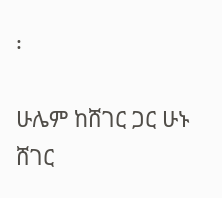፡

ሁሌም ከሸገር ጋር ሁኑ
ሸገር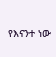የእናንተ ነው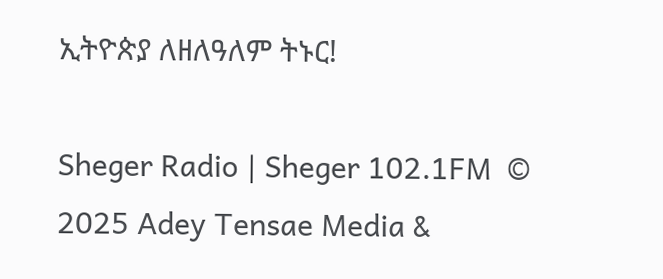ኢትዮጵያ ለዘለዓለም ትኑር!

Sheger Radio | Sheger 102.1FM  © 2025 Adey Tensae Media &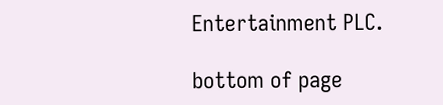Entertainment PLC.

bottom of page